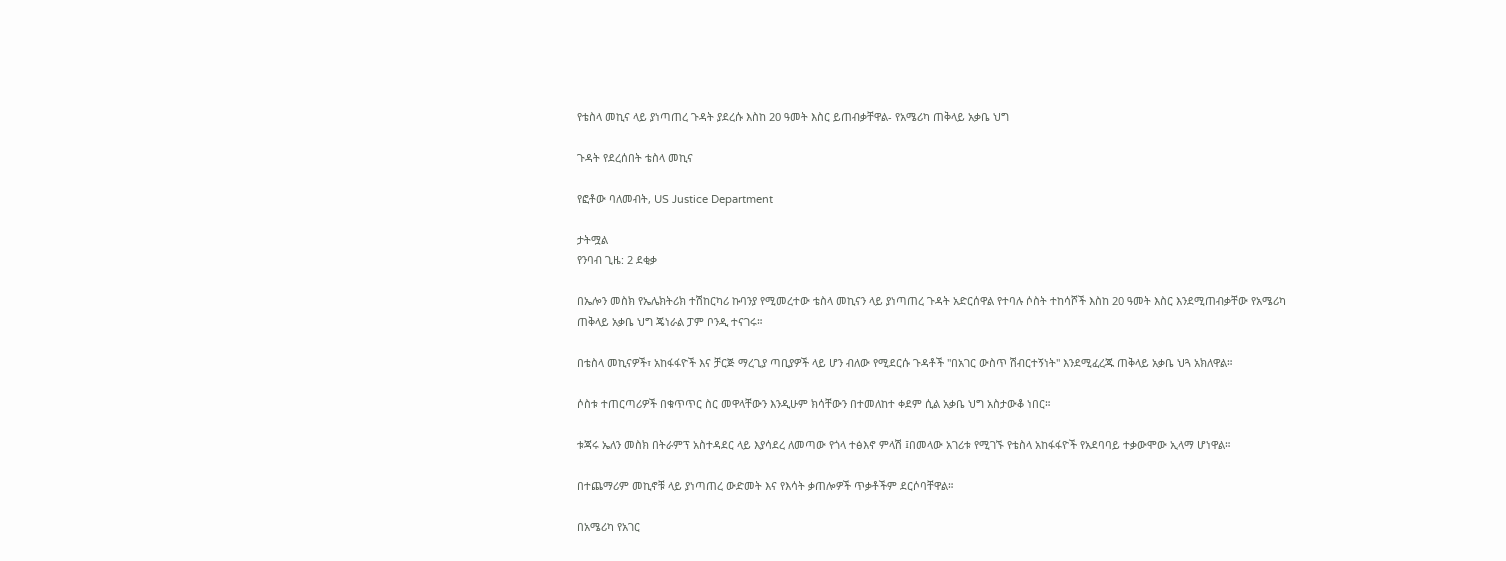የቴስላ መኪና ላይ ያነጣጠረ ጉዳት ያደረሱ እስከ 20 ዓመት እስር ይጠብቃቸዋል- የአሜሪካ ጠቅላይ አቃቤ ህግ

ጉዳት የደረሰበት ቴስላ መኪና

የፎቶው ባለመብት, US Justice Department

ታትሟል
የንባብ ጊዜ: 2 ደቂቃ

በኤሎን መስክ የኤሌክትሪክ ተሽከርካሪ ኩባንያ የሚመረተው ቴስላ መኪናን ላይ ያነጣጠረ ጉዳት አድርሰዋል የተባሉ ሶስት ተከሳሾች እስከ 20 ዓመት እስር እንደሚጠብቃቸው የአሜሪካ ጠቅላይ አቃቤ ህግ ጄነራል ፓም ቦንዲ ተናገሩ።

በቴስላ መኪናዎች፣ አከፋፋዮች እና ቻርጅ ማረጊያ ጣቢያዎች ላይ ሆን ብለው የሚደርሱ ጉዳቶች "በአገር ውስጥ ሽብርተኝነት" እንደሚፈረጁ ጠቅላይ አቃቤ ህጓ አክለዋል።

ሶስቱ ተጠርጣሪዎች በቁጥጥር ስር መዋላቸውን እንዲሁም ክሳቸውን በተመለከተ ቀደም ሲል አቃቤ ህግ አስታውቆ ነበር።

ቱጃሩ ኤለን መስክ በትራምፕ አስተዳደር ላይ እያሳደረ ለመጣው የጎላ ተፅእኖ ምላሽ ፤በመላው አገሪቱ የሚገኙ የቴስላ አከፋፋዮች የአደባባይ ተቃውሞው ኢላማ ሆነዋል።

በተጨማሪም መኪኖቹ ላይ ያነጣጠረ ውድመት እና የእሳት ቃጠሎዎች ጥቃቶችም ደርሶባቸዋል።

በአሜሪካ የአገር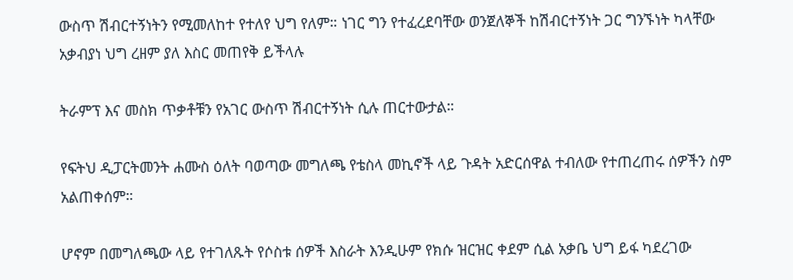ውስጥ ሽብርተኝነትን የሚመለከተ የተለየ ህግ የለም። ነገር ግን የተፈረደባቸው ወንጀለኞች ከሽብርተኝነት ጋር ግንኙነት ካላቸው አቃብያነ ህግ ረዘም ያለ እስር መጠየቅ ይችላሉ

ትራምፕ እና መስክ ጥቃቶቹን የአገር ውስጥ ሽብርተኝነት ሲሉ ጠርተውታል።

የፍትህ ዲፓርትመንት ሐሙስ ዕለት ባወጣው መግለጫ የቴስላ መኪኖች ላይ ጉዳት አድርሰዋል ተብለው የተጠረጠሩ ሰዎችን ስም አልጠቀሰም።

ሆኖም በመግለጫው ላይ የተገለጹት የሶስቱ ሰዎች እስራት እንዲሁም የክሱ ዝርዝር ቀደም ሲል አቃቤ ህግ ይፋ ካደረገው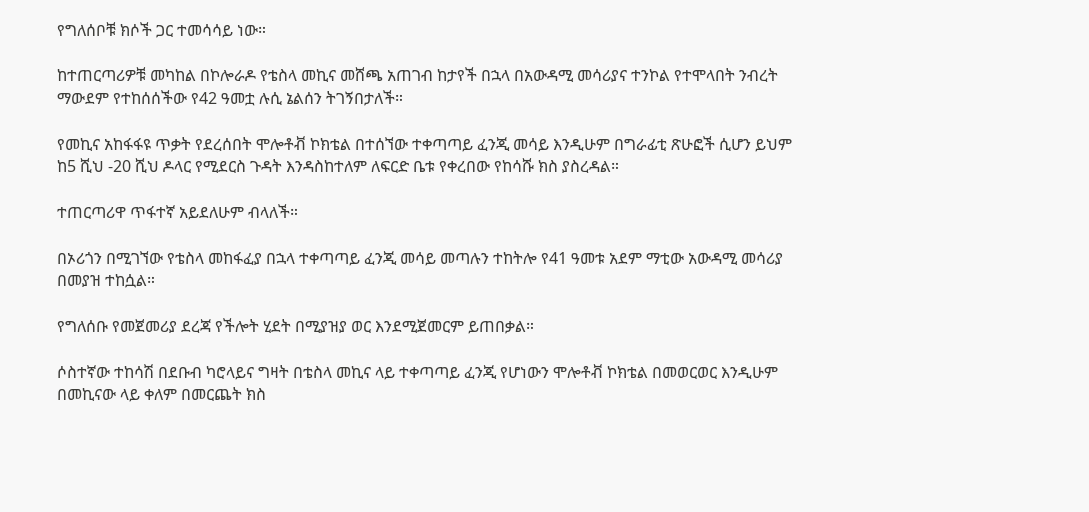የግለሰቦቹ ክሶች ጋር ተመሳሳይ ነው።

ከተጠርጣሪዎቹ መካከል በኮሎራዶ የቴስላ መኪና መሸጫ አጠገብ ከታየች በኋላ በአውዳሚ መሳሪያና ተንኮል የተሞላበት ንብረት ማውደም የተከሰሰችው የ42 ዓመቷ ሉሲ ኔልሰን ትገኝበታለች።

የመኪና አከፋፋዩ ጥቃት የደረሰበት ሞሎቶቭ ኮክቴል በተሰኘው ተቀጣጣይ ፈንጂ መሳይ እንዲሁም በግራፊቲ ጽሁፎች ሲሆን ይህም ከ5 ሺህ -20 ሺህ ዶላር የሚደርስ ጉዳት እንዳስከተለም ለፍርድ ቤቱ የቀረበው የከሳሹ ክስ ያስረዳል።

ተጠርጣሪዋ ጥፋተኛ አይደለሁም ብላለች።

በኦሪጎን በሚገኘው የቴስላ መከፋፈያ በኋላ ተቀጣጣይ ፈንጂ መሳይ መጣሉን ተከትሎ የ41 ዓመቱ አደም ማቲው አውዳሚ መሳሪያ በመያዝ ተከሷል።

የግለሰቡ የመጀመሪያ ደረጃ የችሎት ሂደት በሚያዝያ ወር እንደሚጀመርም ይጠበቃል።

ሶስተኛው ተከሳሽ በደቡብ ካሮላይና ግዛት በቴስላ መኪና ላይ ተቀጣጣይ ፈንጂ የሆነውን ሞሎቶቭ ኮክቴል በመወርወር እንዲሁም በመኪናው ላይ ቀለም በመርጨት ክስ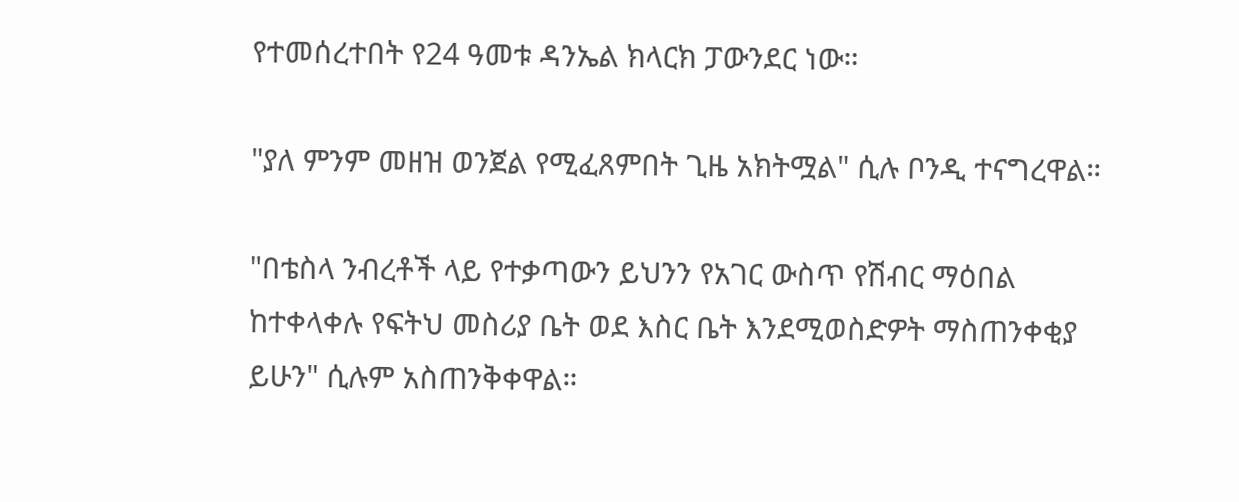የተመሰረተበት የ24 ዓመቱ ዳንኤል ክላርክ ፓውንደር ነው።

"ያለ ምንም መዘዝ ወንጀል የሚፈጸምበት ጊዜ አክትሟል" ሲሉ ቦንዲ ተናግረዋል።

"በቴስላ ንብረቶች ላይ የተቃጣውን ይህንን የአገር ውስጥ የሽብር ማዕበል ከተቀላቀሉ የፍትህ መስሪያ ቤት ወደ እስር ቤት እንደሚወስድዎት ማስጠንቀቂያ ይሁን" ሲሉም አስጠንቅቀዋል።